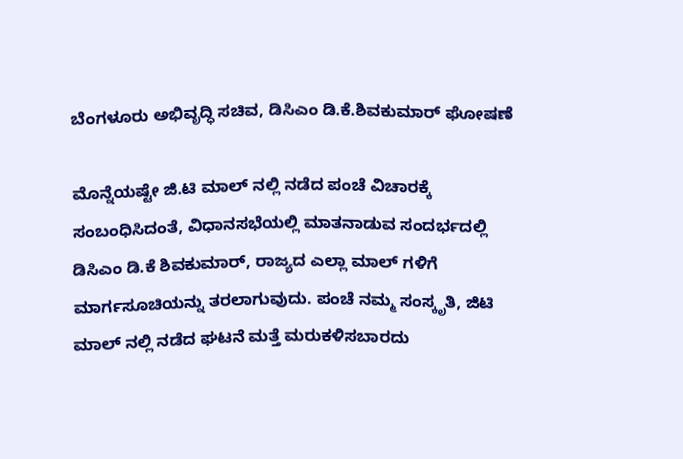ಬೆಂಗಳೂರು ಅಭಿವೃದ್ಧಿ ಸಚಿವ, ಡಿಸಿಎಂ ಡಿ.ಕೆ.ಶಿವಕುಮಾರ್ ಘೋಷಣೆ

ಮೊನ್ನೆಯಷ್ಟೇ ಜಿ.ಟಿ ಮಾಲ್ ನಲ್ಲಿ ನಡೆದ ಪಂಚೆ ವಿಚಾರಕ್ಕೆ ಸಂಬಂಧಿಸಿದಂತೆ, ವಿಧಾನಸಭೆಯಲ್ಲಿ ಮಾತನಾಡುವ ಸಂದರ್ಭದಲ್ಲಿ ಡಿಸಿಎಂ ಡಿ.ಕೆ ಶಿವಕುಮಾರ್, ರಾಜ್ಯದ ಎಲ್ಲಾ ಮಾಲ್ ಗಳಿಗೆ ಮಾರ್ಗಸೂಚಿಯನ್ನು ತರಲಾಗುವುದು. ಪಂಚೆ ನಮ್ಮ ಸಂಸ್ಕೃತಿ, ಜಿಟಿ ಮಾಲ್ ನಲ್ಲಿ ನಡೆದ ಘಟನೆ ಮತ್ತೆ ಮರುಕಳಿಸಬಾರದು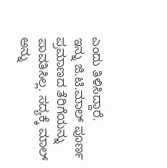ಎಂದು ತಿಳಿಸಿದ್ದಾರೆ.
ಇನ್ನು ಜಿ.ಟಿ.ಮಾಲ್ ಪೂರ್ಣ ಪ್ರಮಾಣದ ತೆರಿಗೆಯನ್ನು ಪಾವತಿಸಿಲ್ಲ. ಸದ್ಯಕ್ಕೆ ಮಾಲ್ ಅನ್ನು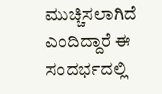ಮುಚ್ಚಿಸಲಾಗಿದೆ ಎಂದಿದ್ದಾರೆ ಈ ಸಂದರ್ಭದಲ್ಲಿ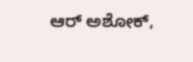ಆರ್ ಅಶೋಕ್,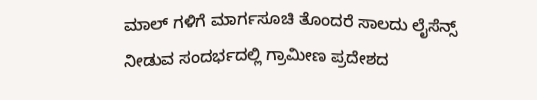ಮಾಲ್ ಗಳಿಗೆ ಮಾರ್ಗಸೂಚಿ ತೊಂದರೆ ಸಾಲದು ಲೈಸೆನ್ಸ್ ನೀಡುವ ಸಂದರ್ಭದಲ್ಲಿ ಗ್ರಾಮೀಣ ಪ್ರದೇಶದ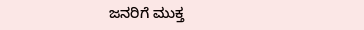ಜನರಿಗೆ ಮುಕ್ತ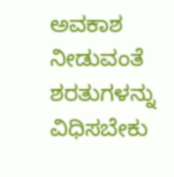ಅವಕಾಶ ನೀಡುವಂತೆ ಶರತುಗಳನ್ನು ವಿಧಿಸಬೇಕು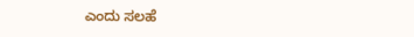ಎಂದು ಸಲಹೆ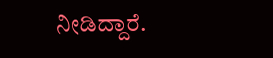ನೀಡಿದ್ದಾರೆ.